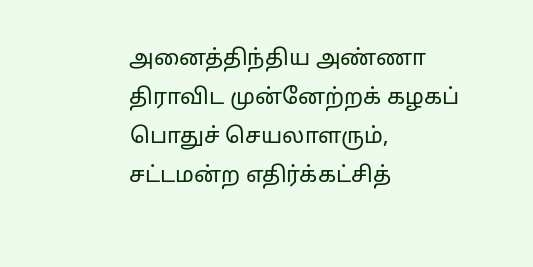அனைத்திந்திய அண்ணா திராவிட முன்னேற்றக் கழகப் பொதுச் செயலாளரும், சட்டமன்ற எதிர்க்கட்சித்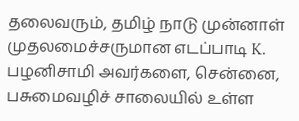தலைவரும், தமிழ் நாடு முன்னாள் முதலமைச்சருமான எடப்பாடி K. பழனிசாமி அவர்களை, சென்னை, பசுமைவழிச் சாலையில் உள்ள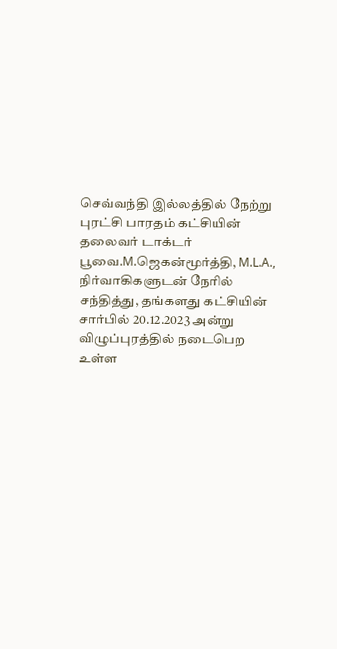செவ்வந்தி இல்லத்தில் நேற்று புரட்சி பாரதம் கட்சியின் தலைவர் டாக்டர் பூவை.M.ஜெகன்மூர்த்தி, M.L.A., நிர்வாகிகளுடன் நேரில் சந்தித்து, தங்களது கட்சியின் சார்பில் 20.12.2023 அன்று விழுப்புரத்தில் நடைபெற உள்ள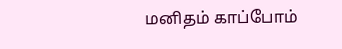மனிதம் காப்போம்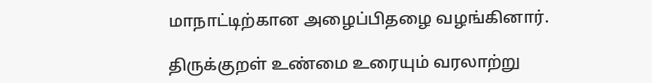மாநாட்டிற்கான அழைப்பிதழை வழங்கினார்.

திருக்குறள் உண்மை உரையும் வரலாற்று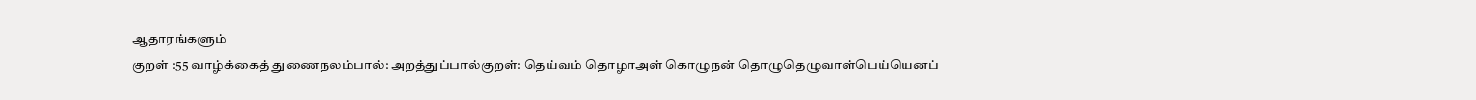ஆதாரங்களும்
குறள் :55 வாழ்க்கைத் துணைநலம்பால்: அறத்துப்பால்குறள்: தெய்வம் தொழாஅள் கொழுநன் தொழுதெழுவாள்பெய்யெனப்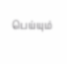பெய்யும்